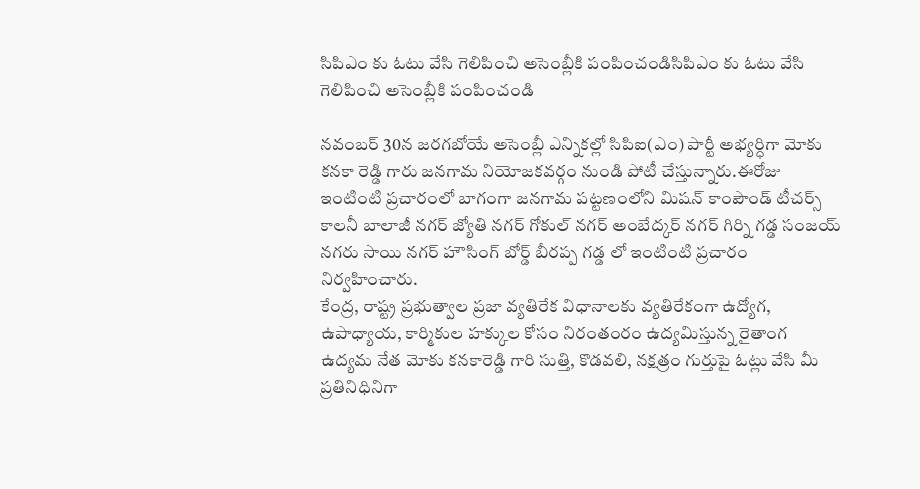సిపిఎం కు ఓటు వేసి గెలిపించి అసెంబ్లీకి పంపించండిసిపిఎం కు ఓటు వేసి గెలిపించి అసెంబ్లీకి పంపించండి

నవంబర్ 30న జరగబోయే అసెంబ్లీ ఎన్నికల్లో సిపిఐ(ఎం) పార్టీ అభ్యర్ధిగా మోకు కనకా రెడ్డి గారు జనగామ నియోజకవర్గం నుండి పోటీ చేస్తున్నారు.ఈరోజు ఇంటింటి ప్రచారంలో బాగంగా జనగామ పట్టణంలోని మిషన్ కాంపౌండ్ టీచర్స్ కాలనీ బాలాజీ నగర్ జ్యోతి నగర్ గోకుల్ నగర్ అంబేద్కర్ నగర్ గిర్ని గడ్డ సంజయ్ నగరు సాయి నగర్ హౌసింగ్ బోర్డ్ బీరప్ప గడ్డ లో ఇంటింటి ప్రచారం నిర్వహించారు.
కేంద్ర, రాష్ట్ర ప్రభుత్వాల ప్రజా వ్యతిరేక విధానాలకు వ్యతిరేకంగా ఉద్యోగ, ఉపాధ్యాయ, కార్మికుల హక్కుల కోసం నిరంతంరం ఉద్యమిస్తున్న రైతాంగ ఉద్యమ నేత మోకు కనకారెడ్డి గారి సుత్తి, కొడవలి, నక్షత్రం గుర్తుపై ఓట్లు వేసి మీ ప్రతినిధినిగా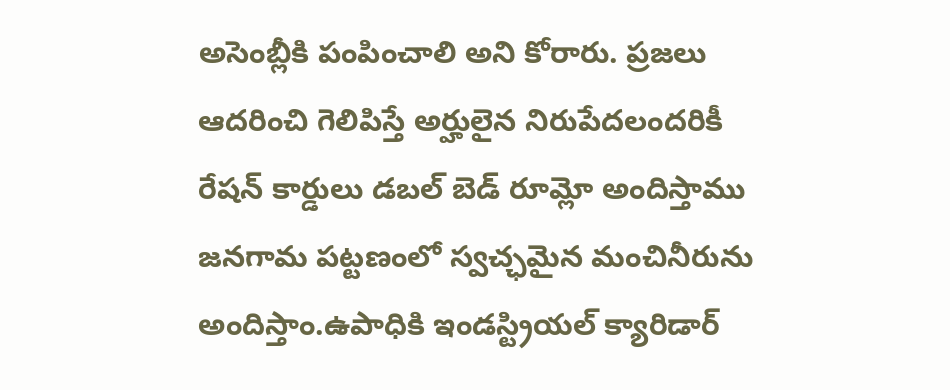అసెంబ్లీకి పంపించాలి అని కోరారు. ప్రజలు ఆదరించి గెలిపిస్తే అర్హులైన నిరుపేదలందరికీ రేషన్ కార్డులు డబల్ బెడ్ రూమ్లో అందిస్తాము జనగామ పట్టణంలో స్వచ్ఛమైన మంచినీరును అందిస్తాం.ఉపాధికి ఇండస్ట్రియల్ క్యారిడార్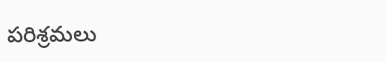పరిశ్రమలు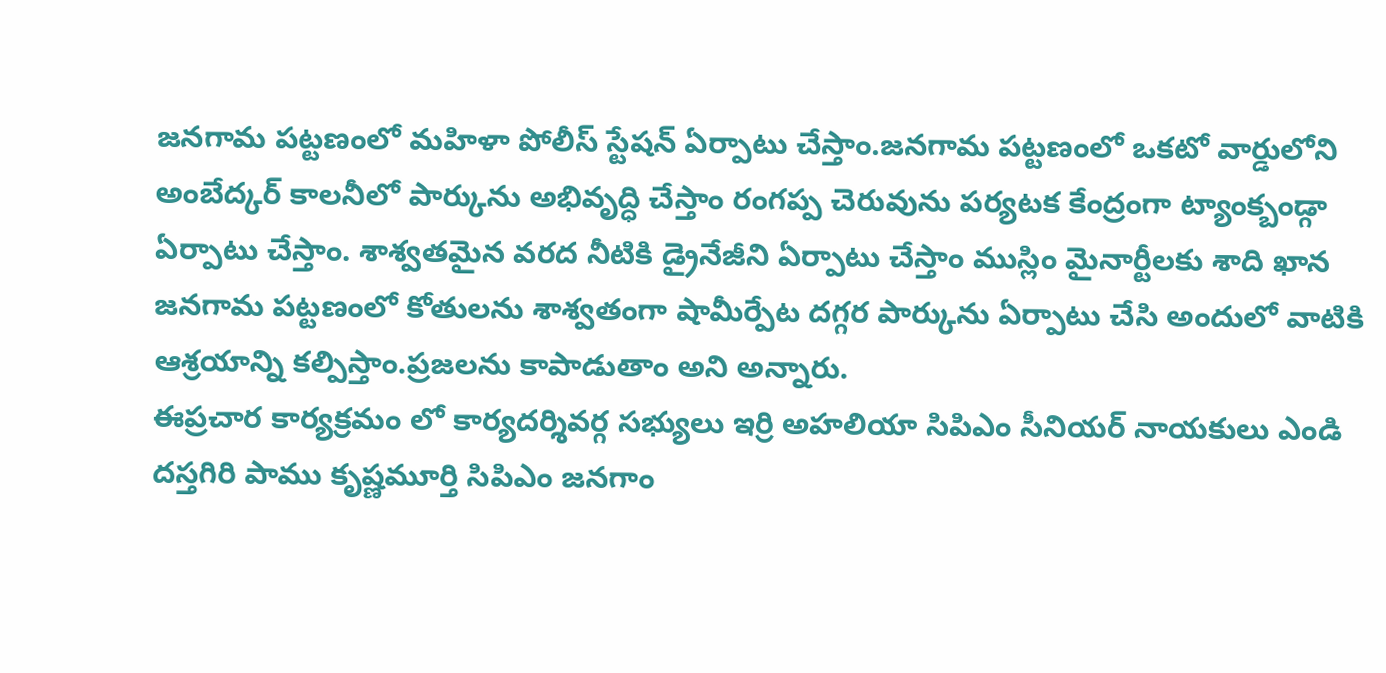జనగామ పట్టణంలో మహిళా పోలీస్ స్టేషన్ ఏర్పాటు చేస్తాం.జనగామ పట్టణంలో ఒకటో వార్డులోని అంబేద్కర్ కాలనీలో పార్కును అభివృద్ధి చేస్తాం రంగప్ప చెరువును పర్యటక కేంద్రంగా ట్యాంక్బండ్గా ఏర్పాటు చేస్తాం. శాశ్వతమైన వరద నీటికి డ్రైనేజీని ఏర్పాటు చేస్తాం ముస్లిం మైనార్టీలకు శాది ఖాన జనగామ పట్టణంలో కోతులను శాశ్వతంగా షామీర్పేట దగ్గర పార్కును ఏర్పాటు చేసి అందులో వాటికి ఆశ్రయాన్ని కల్పిస్తాం.ప్రజలను కాపాడుతాం అని అన్నారు.
ఈప్రచార కార్యక్రమం లో కార్యదర్శివర్గ సభ్యులు ఇర్రి అహలియా సిపిఎం సీనియర్ నాయకులు ఎండి దస్తగిరి పాము కృష్ణమూర్తి సిపిఎం జనగాం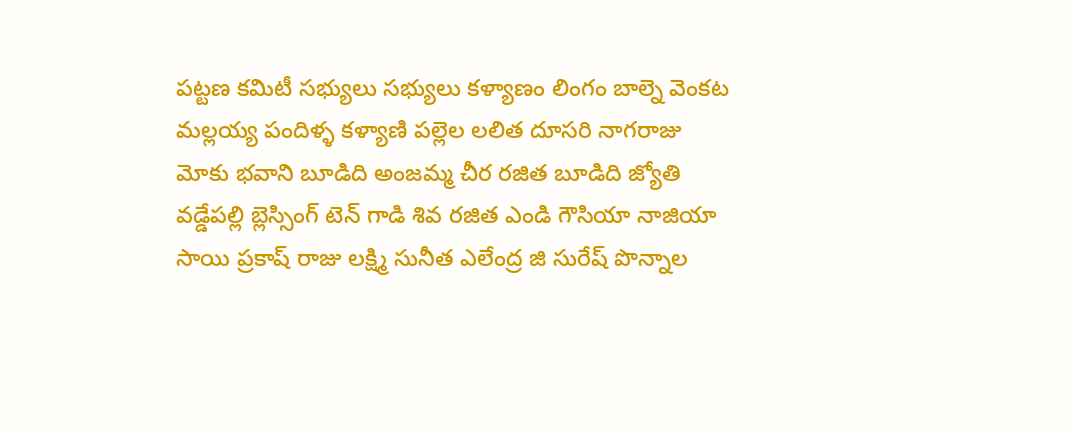పట్టణ కమిటీ సభ్యులు సభ్యులు కళ్యాణం లింగం బాల్నె వెంకట మల్లయ్య పందిళ్ళ కళ్యాణి పల్లెల లలిత దూసరి నాగరాజు మోకు భవాని బూడిది అంజమ్మ చీర రజిత బూడిది జ్యోతి వడ్డేపల్లి బ్లెస్సింగ్ టెన్ గాడి శివ రజిత ఎండి గౌసియా నాజియా సాయి ప్రకాష్ రాజు లక్ష్మి సునీత ఎలేంద్ర జి సురేష్ పొన్నాల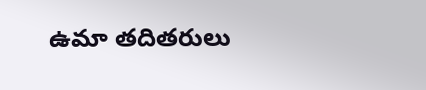ఉమా తదితరులు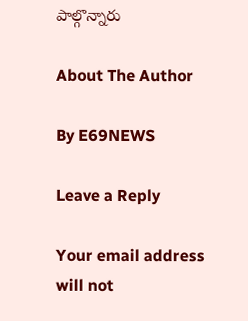పాల్గొన్నారు

About The Author

By E69NEWS

Leave a Reply

Your email address will not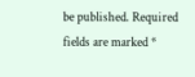be published. Required fields are marked *